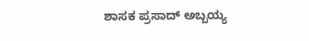ಶಾಸಕ ಪ್ರಸಾದ್ ಅಬ್ಬಯ್ಯ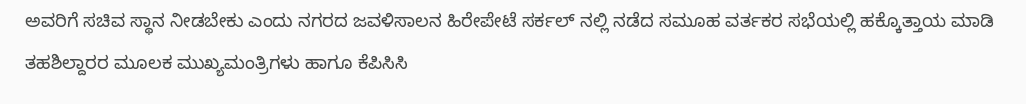ಅವರಿಗೆ ಸಚಿವ ಸ್ಥಾನ ನೀಡಬೇಕು ಎಂದು ನಗರದ ಜವಳಿಸಾಲನ ಹಿರೇಪೇಟೆ ಸರ್ಕಲ್ ನಲ್ಲಿ ನಡೆದ ಸಮೂಹ ವರ್ತಕರ ಸಭೆಯಲ್ಲಿ ಹಕ್ಕೊತ್ತಾಯ ಮಾಡಿ ತಹಶಿಲ್ದಾರರ ಮೂಲಕ ಮುಖ್ಯಮಂತ್ರಿಗಳು ಹಾಗೂ ಕೆಪಿಸಿಸಿ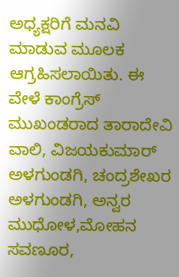ಅಧ್ಯಕ್ಷರಿಗೆ ಮನವಿ ಮಾಡುವ ಮೂಲಕ ಆಗ್ರಹಿಸಲಾಯಿತು. ಈ ವೇಳೆ ಕಾಂಗ್ರೆಸ್ ಮುಖಂಡರಾದ ತಾರಾದೇವಿ ವಾಲಿ, ವಿಜಯಕುಮಾರ್ ಅಳಗುಂಡಗಿ, ಚಂದ್ರಶೇಖರ ಅಳಗುಂಡಗಿ, ಅನ್ವರ ಮುಧೋಳ,ಮೋಹನ ಸವಣೂರ,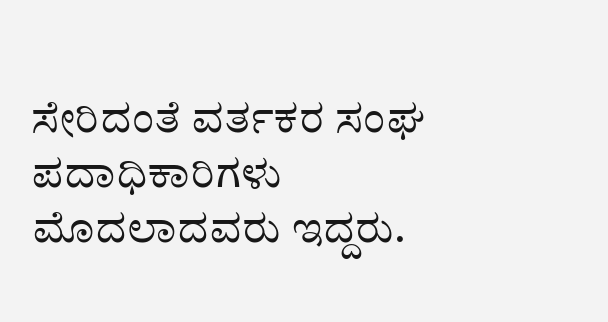ಸೇರಿದಂತೆ ವರ್ತಕರ ಸಂಘ ಪದಾಧಿಕಾರಿಗಳು ಮೊದಲಾದವರು ಇದ್ದರು.